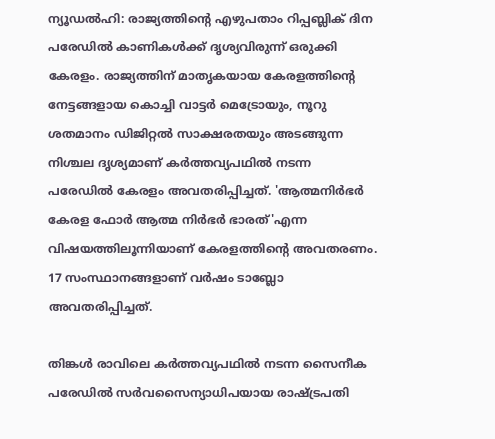ന്യൂഡല്‍ഹി: രാജ്യത്തിന്റെ എഴുപതാം റിപ്പബ്ലിക് ദിന പരേഡില്‍ കാണികള്‍ക്ക് ദൃശ്യവിരുന്ന് ഒരുക്കി കേരളം. രാജ്യത്തിന് മാതൃകയായ കേരളത്തിന്റെ നേട്ടങ്ങളായ കൊച്ചി വാട്ടര്‍ മെട്രോയും, നൂറു ശതമാനം ഡിജിറ്റല്‍ സാക്ഷരതയും അടങ്ങുന്ന നിശ്ചല ദൃശ്യമാണ് കര്‍ത്തവ്യപഥില്‍ നടന്ന പരേഡില്‍ കേരളം അവതരിപ്പിച്ചത്. 'ആത്മനിര്‍ഭര്‍ കേരള ഫോര്‍ ആത്മ നിര്‍ഭര്‍ ഭാരത്'എന്ന വിഷയത്തിലൂന്നിയാണ് കേരളത്തിന്റെ അവതരണം. 17 സംസ്ഥാനങ്ങളാണ് വര്‍ഷം ടാബ്ലോ അവതരിപ്പിച്ചത്.

തിങ്കള്‍ രാവിലെ കര്‍ത്തവ്യപഥില്‍ നടന്ന സൈനീക പരേഡില്‍ സര്‍വസൈന്യാധിപയായ രാഷ്ട്രപതി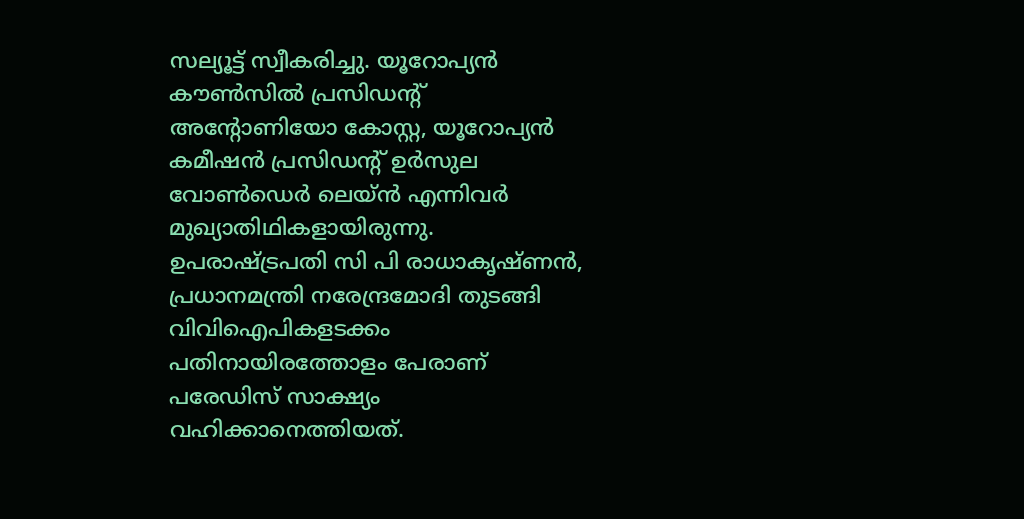സല്യൂട്ട് സ്വീകരിച്ചു. യൂറോപ്യന്‍ കൗണ്‍സില്‍ പ്രസിഡന്റ് അന്റോണിയോ കോസ്റ്റ, യൂറോപ്യന്‍ കമീഷന്‍ പ്രസിഡന്റ് ഉര്‍സുല വോണ്‍ഡെര്‍ ലെയ്ന്‍ എന്നിവര്‍ മുഖ്യാതിഥികളായിരുന്നു. ഉപരാഷ്ട്രപതി സി പി രാധാകൃഷ്ണന്‍, പ്രധാനമന്ത്രി നരേന്ദ്രമോദി തുടങ്ങി വിവിഐപികളടക്കം പതിനായിരത്തോളം പേരാണ് പരേഡിസ് സാക്ഷ്യം വഹിക്കാനെത്തിയത്.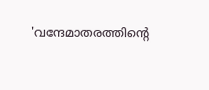'വന്ദേമാതരത്തിന്റെ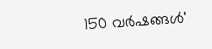150 വര്‍ഷങ്ങള്‍'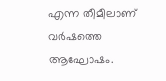എന്ന തീമീലാണ് വര്‍ഷത്തെ ആഘോഷം.